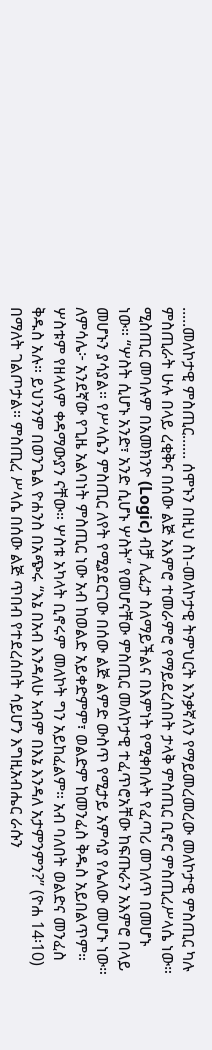.....መለኮታዊ ምስጢር...... ሰሞኑን በዚህ ስነ-መለኮታዊ ትምህርት እንቃኛለን የማይመረመረው መለኮታዊ ምስጢር ካሉ ምስጢራት ሁሉ በላይ ረቂቅና በሰው ልጅ አእምሮ ተመራምሮ የማይደረስበት ታላቅ ምስጢር ቢኖር ምስጢረሥላሴ ነው። ሚስጢር መባሉም በአመክንዮ (Logic) ብቻ ሊፈታ ስለማይችልና በእምነት የሚቀበሉት የፈጣሪ መገለጥ በመሆኑ ነው። “ሦስት ሲሆኑ አንድ፣ አንድ ሲሆኑ ሦስት” የመሆናቸው ምስጢር መለኮታዊ ተፈጥሮአቸው ከፍጡራን አእምሮ በላይ መሆኑን ያሳያል። የሥላሴን ምስጢር ለየት የሚያደርገው በሰው ልጅ ልምድ ውስጥ የሚታይ አምሳያ የሌለው መሆኑ ነው። ለምሳሌ፦ አንደኛው የጊዜ አልባነት ምስጢር ነው አብ ከወልድ አይቀድምም፣ ወልድም ከመንፈስ ቅዱስ አይበልጥም። ሦስቱም የዘላለም ቀዳማውያን ናቸው። ሦስቱ አካላት ቢኖሩም መለኮት ግን አይከፈልም። አብ ባለበት ወልድና መንፈስ ቅዱስ አሉ። ይህንንም በወንጌል ዮሐንስ በአጭሩ “እኔ በአብ እንዳለሁ አብም በእኔ እንዳለ አታምንምን?” (ዮሐ 14፡10) በማለት ገልጦታል። ምስጢረ ሥላሴ በሰው ልጅ ጥበብ የተደረሰበት ሳይሆን እግዚአብሔር ራሱን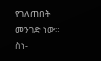የገለጠበት መንገድ ነው። ስነ-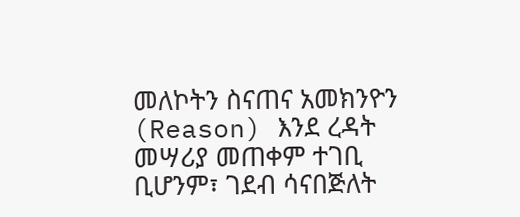መለኮትን ስናጠና አመክንዮን (Reason) እንደ ረዳት መሣሪያ መጠቀም ተገቢ ቢሆንም፣ ገደብ ሳናበጅለት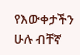የእውቀታችን ሁሉ ብቸኛ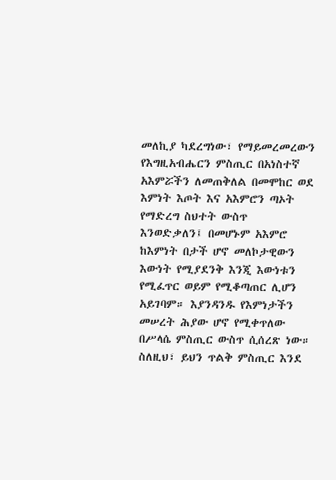መለኪያ ካደረግነው፣ የማይመረመረውን የእግዚአብሔርን ምስጢር በአነስተኛ አእምሯችን ለመጠቅለል በመሞከር ወደ እምነት እጦት እና አእምሮን ጣኦት የማድረግ ስህተት ውስጥ እንወድቃለን፤ በመሆኑም አእምሮ ከእምነት በታች ሆኖ መለኮታዊውን እውነት የሚያደንቅ እንጂ እውነቱን የሚፈጥር ወይም የሚቆጣጠር ሊሆን አይገባም። እያንዳንዱ የእምነታችን መሠረት ሕያው ሆኖ የሚቀጥለው በሥላሴ ምስጢር ውስጥ ሲሰረጽ ነው። ስለዚህ፣ ይህን ጥልቅ ምስጢር እንደ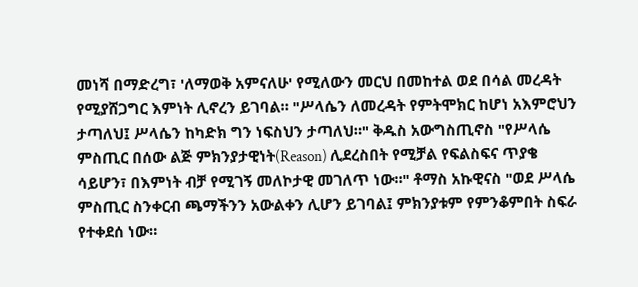መነሻ በማድረግ፣ 'ለማወቅ አምናለሁ' የሚለውን መርህ በመከተል ወደ በሳል መረዳት የሚያሸጋግር እምነት ሊኖረን ይገባል። "ሥላሴን ለመረዳት የምትሞክር ከሆነ አእምሮህን ታጣለህ፤ ሥላሴን ከካድክ ግን ነፍስህን ታጣለህ።" ቅዱስ አውግስጢኖስ "የሥላሴ ምስጢር በሰው ልጅ ምክንያታዊነት(Reason) ሊደረስበት የሚቻል የፍልስፍና ጥያቄ ሳይሆን፣ በእምነት ብቻ የሚገኝ መለኮታዊ መገለጥ ነው።" ቶማስ አኩዊናስ "ወደ ሥላሴ ምስጢር ስንቀርብ ጫማችንን አውልቀን ሊሆን ይገባል፤ ምክንያቱም የምንቆምበት ስፍራ የተቀደሰ ነው።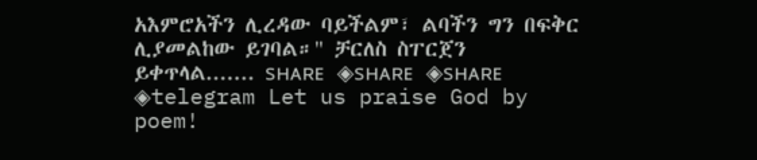አእምሮአችን ሊረዳው ባይችልም፣ ልባችን ግን በፍቅር ሊያመልከው ይገባል።" ቻርለስ ስፐርጀን ይቀጥላል....... sʜᴀʀᴇ ◈sʜᴀʀᴇ ◈sʜᴀʀᴇ ◈telegram Let us praise God by poem!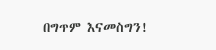በግጥም እናመስግን!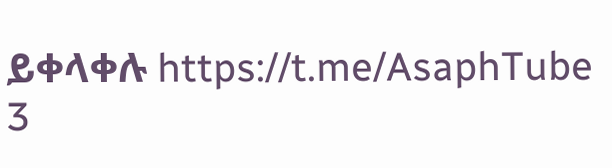ይቀላቀሉ https://t.me/AsaphTube
3